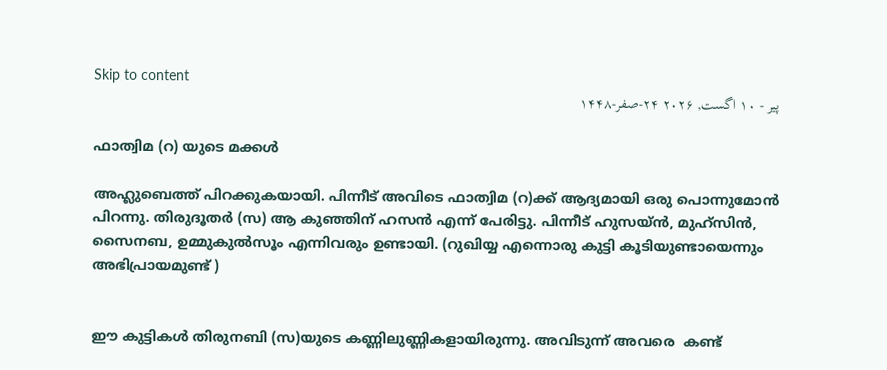Skip to content
پیر - ۱۰ اگست, ۲۰۲۶ ۲۴-صفر-۱۴۴۸

ഫാത്വിമ (റ) യുടെ മക്കൾ

അഹ്ലുബെത്ത് പിറക്കുകയായി. പിന്നീട് അവിടെ ഫാത്വിമ (റ)ക്ക് ആദ്യമായി ഒരു പൊന്നുമോൻ പിറന്നു. തിരുദൂതർ (സ) ആ കുഞ്ഞിന് ഹസൻ എന്ന് പേരിട്ടു. പിന്നീട് ഹുസയ്ൻ, മുഹ്സിൻ, സൈനബ, ഉമ്മുകുൽസൂം എന്നിവരും ഉണ്ടായി. (റുഖിയ്യ എന്നൊരു കുട്ടി കൂടിയുണ്ടായെന്നും അഭിപ്രായമുണ്ട് )


ഈ കുട്ടികൾ തിരുനബി (സ)യുടെ കണ്ണിലുണ്ണികളായിരുന്നു. അവിടുന്ന് അവരെ  കണ്ട്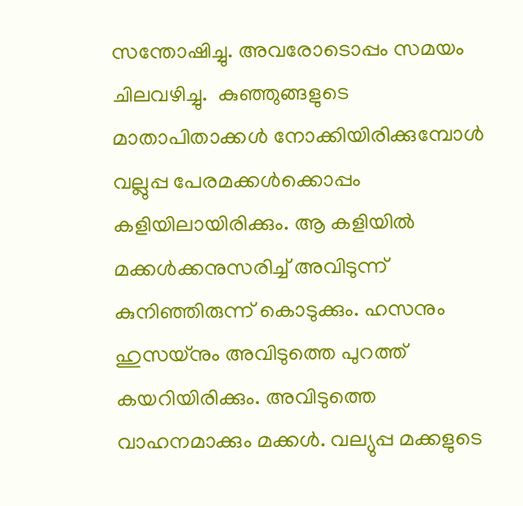സന്തോഷിച്ചു. അവരോടൊപ്പം സമയം ചിലവഴിച്ചു.  കുഞ്ഞുങ്ങളുടെ മാതാപിതാക്കൾ നോക്കിയിരിക്കുമ്പോൾ വല്ലുപ്പ പേരമക്കൾക്കൊപ്പം കളിയിലായിരിക്കും. ആ കളിയിൽ മക്കൾക്കനുസരിച്ച് അവിടുന്ന് കുനിഞ്ഞിരുന്ന് കൊടുക്കും. ഹസനും ഹുസയ്നും അവിടുത്തെ പുറത്ത് കയറിയിരിക്കും. അവിടുത്തെ വാഹനമാക്കും മക്കൾ. വല്യുപ്പ മക്കളുടെ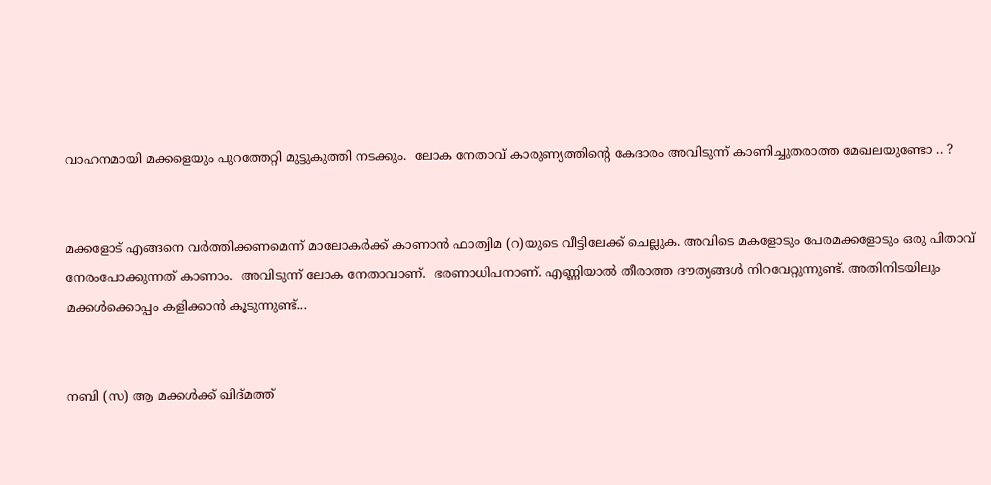വാഹനമായി മക്കളെയും പുറത്തേറ്റി മുട്ടുകുത്തി നടക്കും.  ലോക നേതാവ് കാരുണ്യത്തിന്റെ കേദാരം അവിടുന്ന് കാണിച്ചുതരാത്ത മേഖലയുണ്ടോ .. ?


മക്കളോട് എങ്ങനെ വർത്തിക്കണമെന്ന് മാലോകർക്ക് കാണാൻ ഫാത്വിമ (റ)യുടെ വീട്ടിലേക്ക് ചെല്ലുക. അവിടെ മകളോടും പേരമക്കളോടും ഒരു പിതാവ് നേരംപോക്കുന്നത് കാണാം.  അവിടുന്ന് ലോക നേതാവാണ്.  ഭരണാധിപനാണ്. എണ്ണിയാൽ തീരാത്ത ദൗത്യങ്ങൾ നിറവേറ്റുന്നുണ്ട്. അതിനിടയിലും മക്കൾക്കൊപ്പം കളിക്കാൻ കൂടുന്നുണ്ട്...


നബി (സ) ആ മക്കൾക്ക് ഖിദ്മത്ത്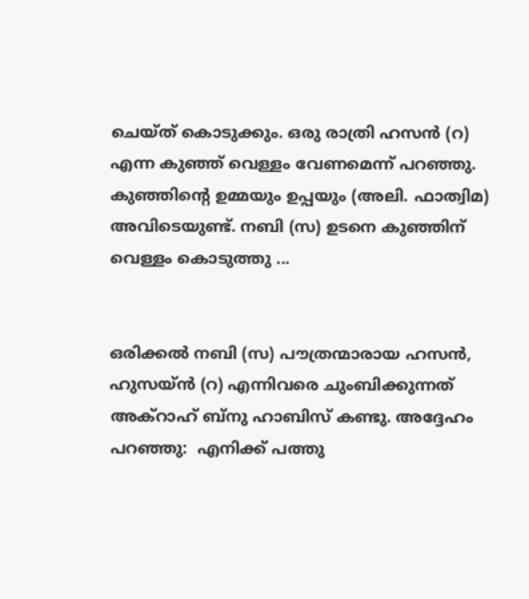ചെയ്ത് കൊടുക്കും. ഒരു രാത്രി ഹസൻ (റ) എന്ന കുഞ്ഞ് വെള്ളം വേണമെന്ന് പറഞ്ഞു. കുഞ്ഞിന്റെ ഉമ്മയും ഉപ്പയും (അലി. ഫാത്വിമ)   അവിടെയുണ്ട്. നബി (സ) ഉടനെ കുഞ്ഞിന് വെള്ളം കൊടുത്തു ...


ഒരിക്കൽ നബി (സ) പൗത്രന്മാരായ ഹസൻ, ഹുസയ്ൻ (റ) എന്നിവരെ ചുംബിക്കുന്നത് അക്റാഹ് ബ്നു ഹാബിസ് കണ്ടു. അദ്ദേഹം പറഞ്ഞു:  എനിക്ക് പത്തു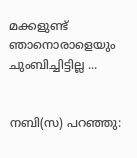മക്കളുണ്ട് ഞാനൊരാളെയും ചുംബിച്ചിട്ടില്ല ...


നബി(സ) പറഞ്ഞു: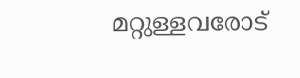മറ്റുള്ളവരോട്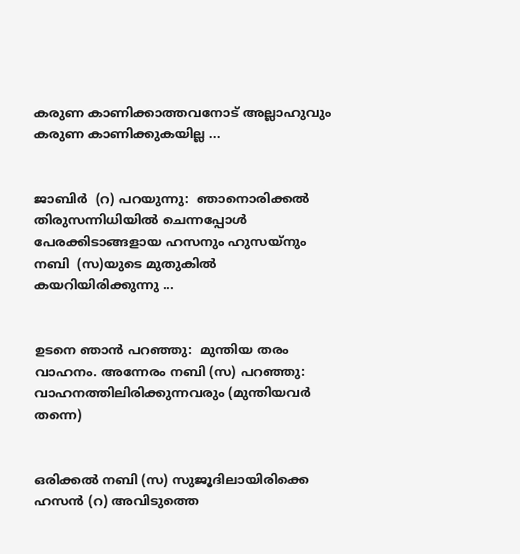കരുണ കാണിക്കാത്തവനോട് അല്ലാഹുവും കരുണ കാണിക്കുകയില്ല ...


ജാബിർ  (റ) പറയുന്നു:  ഞാനൊരിക്കൽ തിരുസന്നിധിയിൽ ചെന്നപ്പോൾ പേരക്കിടാങ്ങളായ ഹസനും ഹുസയ്നും നബി  (സ)യുടെ മുതുകിൽ കയറിയിരിക്കുന്നു ...


ഉടനെ ഞാൻ പറഞ്ഞു:  മുന്തിയ തരം വാഹനം. അന്നേരം നബി (സ) പറഞ്ഞു: വാഹനത്തിലിരിക്കുന്നവരും (മുന്തിയവർ തന്നെ)


ഒരിക്കൽ നബി (സ) സുജൂദിലായിരിക്കെ ഹസൻ (റ) അവിടുത്തെ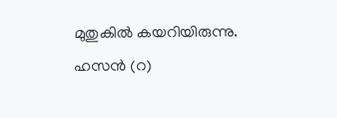മുതുകിൽ കയറിയിരുന്നു. ഹസൻ (റ)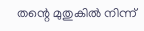തന്റെ മുതുകിൽ നിന്ന്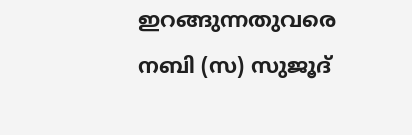ഇറങ്ങുന്നതുവരെ നബി (സ) സുജൂദ്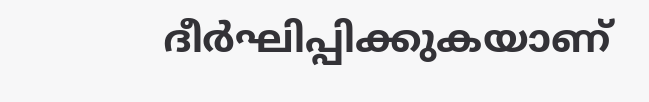ദീർഘിപ്പിക്കുകയാണ്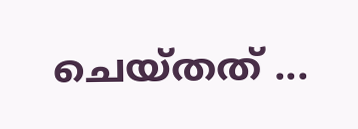ചെയ്തത് ...